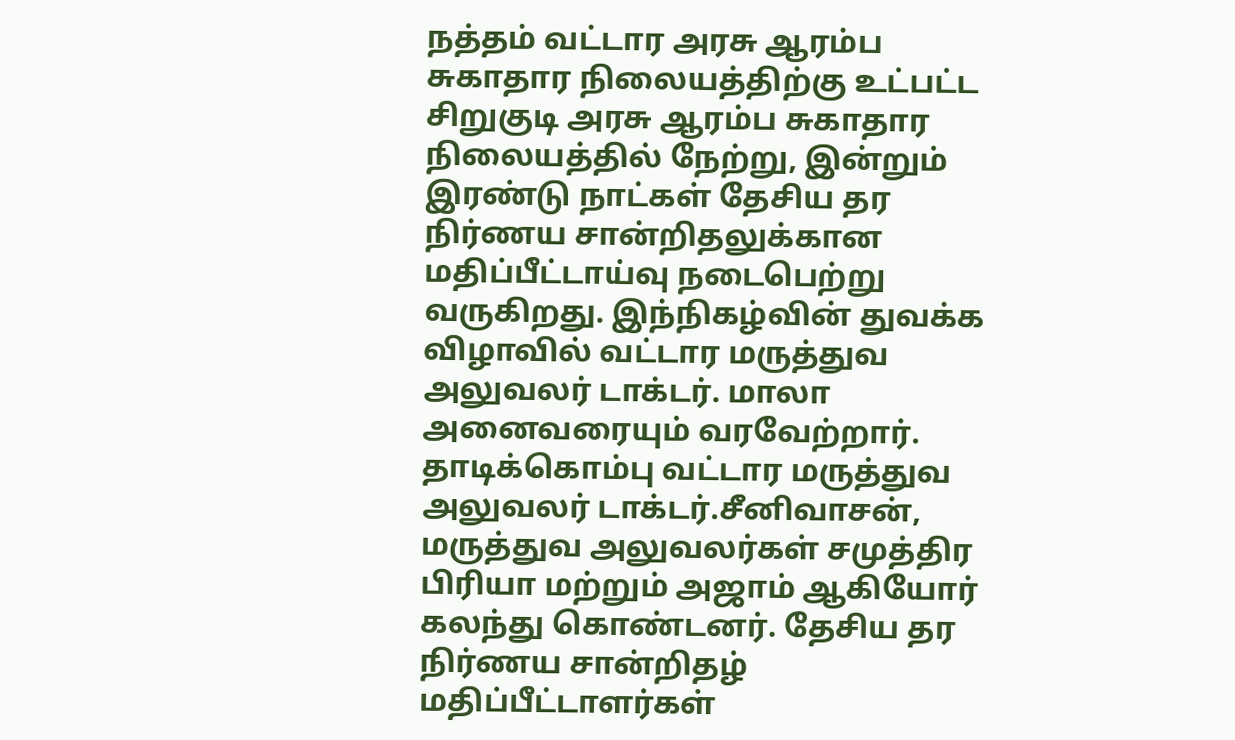நத்தம் வட்டார அரசு ஆரம்ப சுகாதார நிலையத்திற்கு உட்பட்ட சிறுகுடி அரசு ஆரம்ப சுகாதார நிலையத்தில் நேற்று, இன்றும் இரண்டு நாட்கள் தேசிய தர நிர்ணய சான்றிதலுக்கான மதிப்பீட்டாய்வு நடைபெற்று வருகிறது. இந்நிகழ்வின் துவக்க விழாவில் வட்டார மருத்துவ அலுவலர் டாக்டர். மாலா அனைவரையும் வரவேற்றார். தாடிக்கொம்பு வட்டார மருத்துவ அலுவலர் டாக்டர்.சீனிவாசன், மருத்துவ அலுவலர்கள் சமுத்திர பிரியா மற்றும் அஜாம் ஆகியோர் கலந்து கொண்டனர். தேசிய தர நிர்ணய சான்றிதழ் மதிப்பீட்டாளர்கள்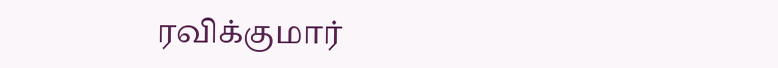ரவிக்குமார்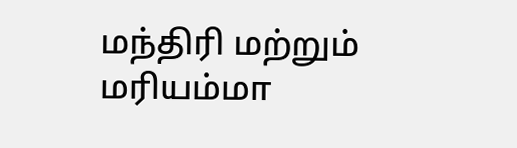மந்திரி மற்றும் மரியம்மா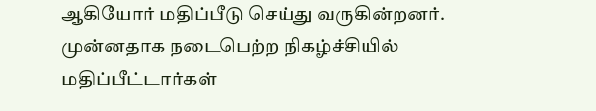ஆகியோர் மதிப்பீடு செய்து வருகின்றனர். முன்னதாக நடைபெற்ற நிகழ்ச்சியில் மதிப்பீட்டார்கள்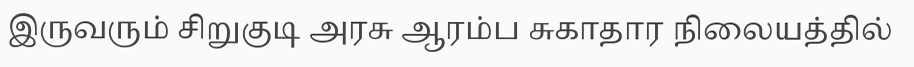இருவரும் சிறுகுடி அரசு ஆரம்ப சுகாதார நிலையத்தில்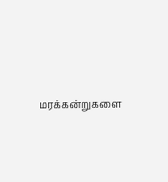மரக்கன்றுகளை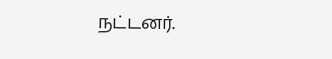நட்டனர்.